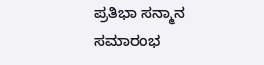ಪ್ರತಿಭಾ ಸನ್ಮಾನ ಸಮಾರಂಭ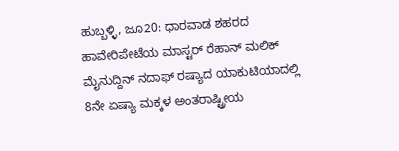ಹುಬ್ಬಳ್ಳಿ, ಜೂ20: ಧಾರವಾಡ ಶಹರದ ಹಾವೇರಿಪೇಟೆಯ ಮಾಸ್ಟರ್ ರೆಹಾನ್ ಮಲಿಕ್ ಮೈನುದ್ದಿನ್ ನದಾಫ್ ರಷ್ಯಾದ ಯಾಕುಟಿಯಾದಲ್ಲಿ 8ನೇ ಏಷ್ಯಾ ಮಕ್ಕಳ ಅಂತರಾಷ್ಟ್ರೀಯ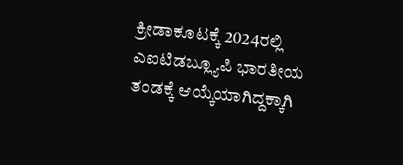ಕ್ರೀಡಾಕೂಟಕ್ಕೆ 2024ರಲ್ಲಿ ಎಐಟಿಡಬ್ಲ್ಯೂಪಿ ಭಾರತೀಯ ತಂಡಕ್ಕೆ ಆಯ್ಕೆಯಾಗಿದ್ದಕ್ಕಾಗಿ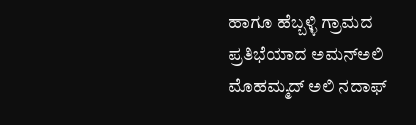ಹಾಗೂ ಹೆಬ್ಬಳ್ಳಿ ಗ್ರಾಮದ ಪ್ರತಿಭೆಯಾದ ಅಮನ್‍ಅಲಿ ಮೊಹಮ್ಮದ್ ಅಲಿ ನದಾಫ್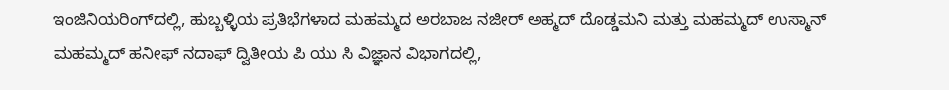ಇಂಜಿನಿಯರಿಂಗ್‍ದಲ್ಲಿ, ಹುಬ್ಬಳ್ಳಿಯ ಪ್ರತಿಭೆಗಳಾದ ಮಹಮ್ಮದ ಅರಬಾಜ ನಜೀರ್ ಅಹ್ಮದ್ ದೊಡ್ಡಮನಿ ಮತ್ತು ಮಹಮ್ಮದ್ ಉಸ್ಮಾನ್ ಮಹಮ್ಮದ್ ಹನೀಫ್ ನದಾಫ್ ದ್ವಿತೀಯ ಪಿ ಯು ಸಿ ವಿಜ್ಞಾನ ವಿಭಾಗದಲ್ಲಿ,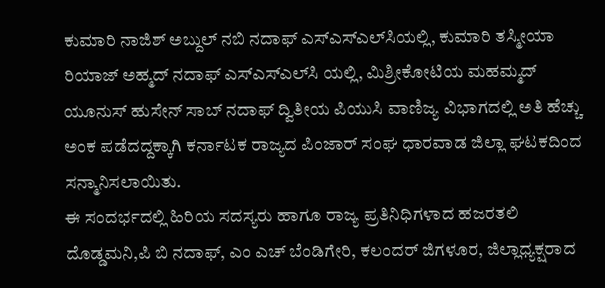ಕುಮಾರಿ ನಾಜಿಶ್ ಅಬ್ದುಲ್ ನಬಿ ನದಾಫ್ ಎಸ್‍ಎಸ್‍ಎಲ್‍ಸಿಯಲ್ಲಿ, ಕುಮಾರಿ ತಸ್ಮೀಯಾ ರಿಯಾಜ್ ಅಹ್ಮದ್ ನದಾಫ್ ಎಸ್‍ಎಸ್‍ಎಲ್‍ಸಿ ಯಲ್ಲಿ, ಮಿಶ್ರೀಕೋಟಿಯ ಮಹಮ್ಮದ್ ಯೂನುಸ್ ಹುಸೇನ್ ಸಾಬ್ ನದಾಫ್ ದ್ವಿತೀಯ ಪಿಯುಸಿ ವಾಣಿಜ್ಯ ವಿಭಾಗದಲ್ಲಿ ಅತಿ ಹೆಚ್ಚು ಅಂಕ ಪಡೆದದ್ದಕ್ಕಾಗಿ ಕರ್ನಾಟಕ ರಾಜ್ಯದ ಪಿಂಜಾರ್ ಸಂಘ ಧಾರವಾಡ ಜಿಲ್ಲಾ ಘಟಕದಿಂದ ಸನ್ಮಾನಿಸಲಾಯಿತು.
ಈ ಸಂದರ್ಭದಲ್ಲಿ ಹಿರಿಯ ಸದಸ್ಯರು ಹಾಗೂ ರಾಜ್ಯ ಪ್ರತಿನಿಧಿಗಳಾದ ಹಜರತಲಿ ದೊಡ್ಡಮನಿ,ಪಿ ಬಿ ನದಾಫ್, ಎಂ ಎಚ್ ಬೆಂಡಿಗೇರಿ, ಕಲಂದರ್ ಜಿಗಳೂರ, ಜಿಲ್ಲಾಧ್ಯಕ್ಷರಾದ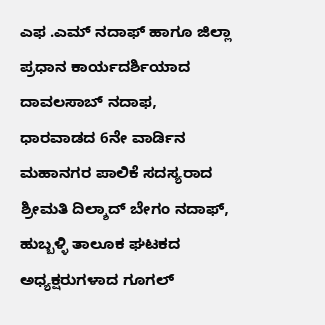ಎಫ .ಎಮ್ ನದಾಫ್ ಹಾಗೂ ಜಿಲ್ಲಾ ಪ್ರಧಾನ ಕಾರ್ಯದರ್ಶಿಯಾದ ದಾವಲಸಾಬ್ ನದಾಫ, ಧಾರವಾಡದ 6ನೇ ವಾರ್ಡಿನ ಮಹಾನಗರ ಪಾಲಿಕೆ ಸದಸ್ಯರಾದ ಶ್ರೀಮತಿ ದಿಲ್ಶಾದ್ ಬೇಗಂ ನದಾಫ್, ಹುಬ್ಬಳ್ಳಿ ತಾಲೂಕ ಘಟಕದ ಅಧ್ಯಕ್ಷರುಗಳಾದ ಗೂಗಲ್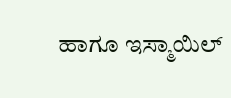ಹಾಗೂ ಇಸ್ಮಾಯಿಲ್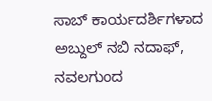ಸಾಬ್ ಕಾರ್ಯದರ್ಶಿಗಳಾದ ಅಬ್ದುಲ್ ನಬಿ ನದಾಫ್, ನವಲಗುಂದ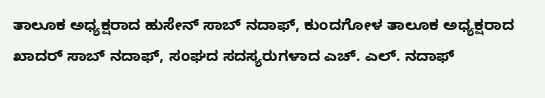ತಾಲೂಕ ಅಧ್ಯಕ್ಷರಾದ ಹುಸೇನ್ ಸಾಬ್ ನದಾಫ್, ಕುಂದಗೋಳ ತಾಲೂಕ ಅಧ್ಯಕ್ಷರಾದ ಖಾದರ್ ಸಾಬ್ ನದಾಫ್, ಸಂಘದ ಸದಸ್ಯರುಗಳಾದ ಎಚ್. ಎಲ್. ನದಾಫ್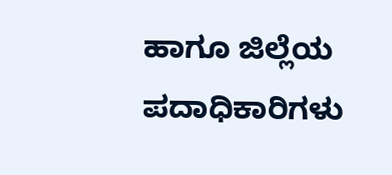ಹಾಗೂ ಜಿಲ್ಲೆಯ ಪದಾಧಿಕಾರಿಗಳು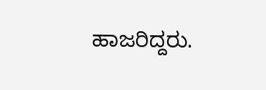ಹಾಜರಿದ್ದರು.